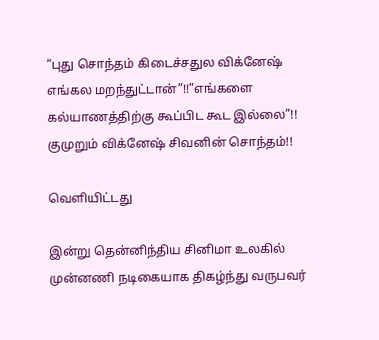“புது சொந்தம் கிடைச்சதுல விக்னேஷ் எங்கல மறந்துட்டான்”!!”எங்களை கல்யாணத்திற்கு கூப்பிட கூட இல்லை”!! குமுறும் விக்னேஷ் சிவனின் சொந்தம்!!

வெளியிட்டது

இன்று தென்னிந்திய சினிமா உலகில் முன்னணி நடிகையாக திகழ்ந்து வருபவர்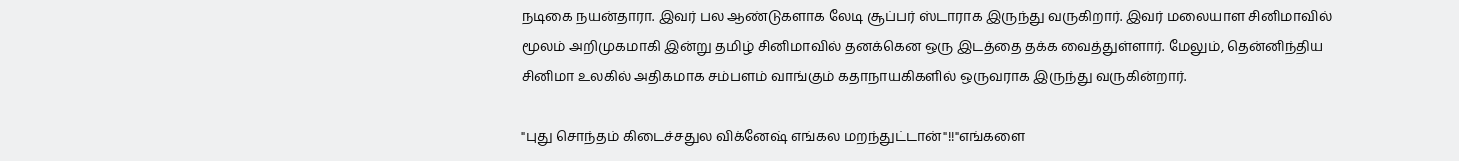நடிகை நயன்தாரா. இவர் பல ஆண்டுகளாக லேடி சூப்பர் ஸ்டாராக இருந்து வருகிறார். இவர் மலையாள சினிமாவில் மூலம் அறிமுகமாகி இன்று தமிழ் சினிமாவில் தனக்கென ஒரு இடத்தை தக்க வைத்துள்ளார். மேலும், தென்னிந்திய சினிமா உலகில் அதிகமாக சம்பளம் வாங்கும் கதாநாயகிகளில் ஒருவராக இருந்து வருகின்றார்.

"புது சொந்தம் கிடைச்சதுல விக்னேஷ் எங்கல மறந்துட்டான்"!!"எங்களை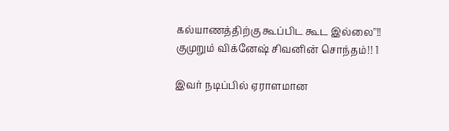கல்யாணத்திற்கு கூப்பிட கூட இல்லை"!! குமுறும் விக்னேஷ் சிவனின் சொந்தம்!! 1

இவர் நடிப்பில் ஏராளமான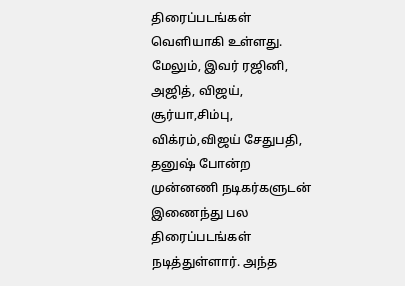திரைப்படங்கள் வெளியாகி உள்ளது. மேலும், இவர் ரஜினி, அஜித், விஜய், சூர்யா,சிம்பு, விக்ரம்,விஜய் சேதுபதி, தனுஷ் போன்ற முன்னணி நடிகர்களுடன் இணைந்து பல திரைப்படங்கள் நடித்துள்ளார். அந்த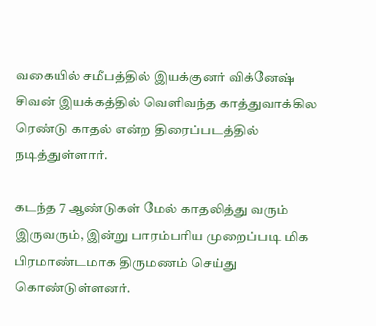வகையில் சமீபத்தில் இயக்குனர் விக்னேஷ் சிவன் இயக்கத்தில் வெளிவந்த காத்துவாக்கில ரெண்டு காதல் என்ற திரைப்படத்தில் நடித்துள்ளார்.

கடந்த 7 ஆண்டுகள் மேல் காதலித்து வரும் இருவரும், இன்று பாரம்பரிய முறைப்படி மிக பிரமாண்டமாக திருமணம் செய்து கொண்டுள்ளனர்.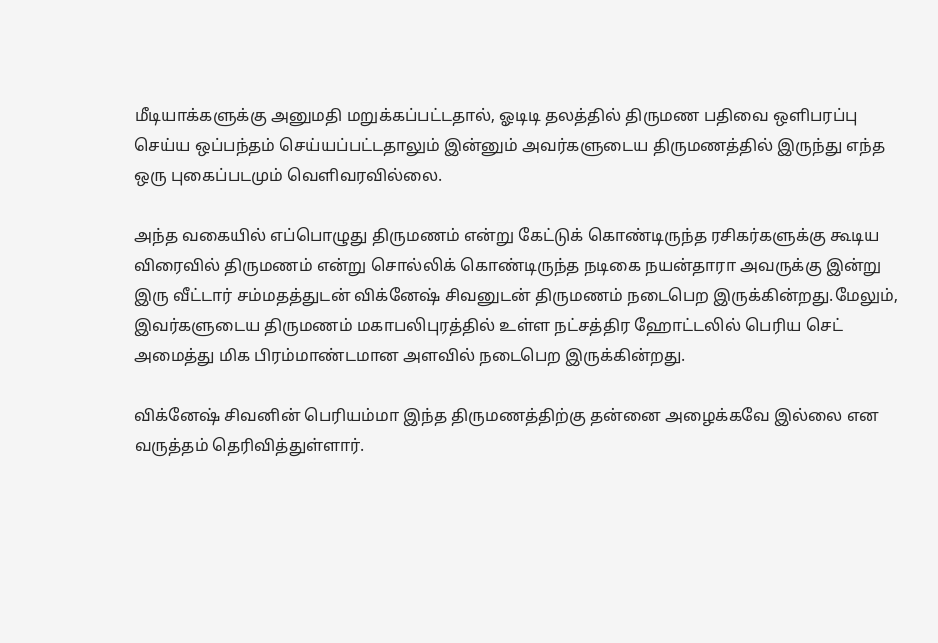மீடியாக்களுக்கு அனுமதி மறுக்கப்பட்டதால், ஓடிடி தலத்தில் திருமண பதிவை ஒளிபரப்பு செய்ய ஒப்பந்தம் செய்யப்பட்டதாலும் இன்னும் அவர்களுடைய திருமணத்தில் இருந்து எந்த ஒரு புகைப்படமும் வெளிவரவில்லை.

அந்த வகையில் எப்பொழுது திருமணம் என்று கேட்டுக் கொண்டிருந்த ரசிகர்களுக்கு கூடிய விரைவில் திருமணம் என்று சொல்லிக் கொண்டிருந்த நடிகை நயன்தாரா அவருக்கு இன்று இரு வீட்டார் சம்மதத்துடன் விக்னேஷ் சிவனுடன் திருமணம் நடைபெற இருக்கின்றது.மேலும், இவர்களுடைய திருமணம் மகாபலிபுரத்தில் உள்ள நட்சத்திர ஹோட்டலில் பெரிய செட் அமைத்து மிக பிரம்மாண்டமான அளவில் நடைபெற இருக்கின்றது.

விக்னேஷ் சிவனின் பெரியம்மா இந்த திருமணத்திற்கு தன்னை அழைக்கவே இல்லை என வருத்தம் தெரிவித்துள்ளார்.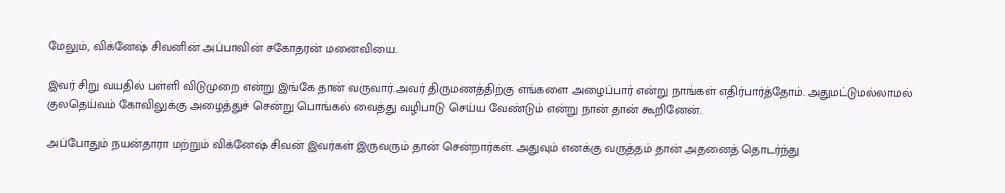மேலும், விக்னேஷ் சிவனின் அப்பாவின் சகோதரன் மனைவியை.

இவர் சிறு வயதில் பள்ளி விடுமுறை என்று இங்கே தான் வருவார்.அவர் திருமணத்திற்கு எங்களை அழைப்பார் என்று நாங்கள் எதிர்பார்த்தோம். அதுமட்டுமல்லாமல் குலதெய்வம் கோவிலுக்கு அழைத்துச் சென்று பொங்கல் வைத்து வழிபாடு செய்ய வேண்டும் என்று நான் தான் கூறினேன்.

அப்போதும் நயன்தாரா மற்றும் விக்னேஷ் சிவன் இவர்கள் இருவரும் தான் சென்றார்கள். அதுவும் எனக்கு வருத்தம் தான் அதனைத் தொடர்ந்து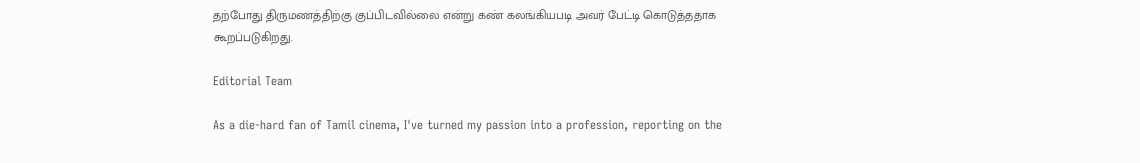தற்போது திருமணத்திற்கு குப்பிடவில்லை என்று கண் கலங்கியபடி அவர் பேட்டி கொடுத்ததாக கூறப்படுகிறது.

Editorial Team

As a die-hard fan of Tamil cinema, I've turned my passion into a profession, reporting on the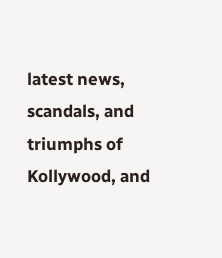latest news, scandals, and triumphs of Kollywood, and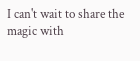I can't wait to share the magic with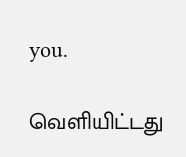you.

வெளியிட்டது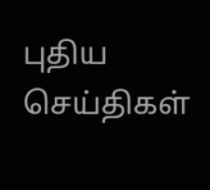புதிய செய்திகள்